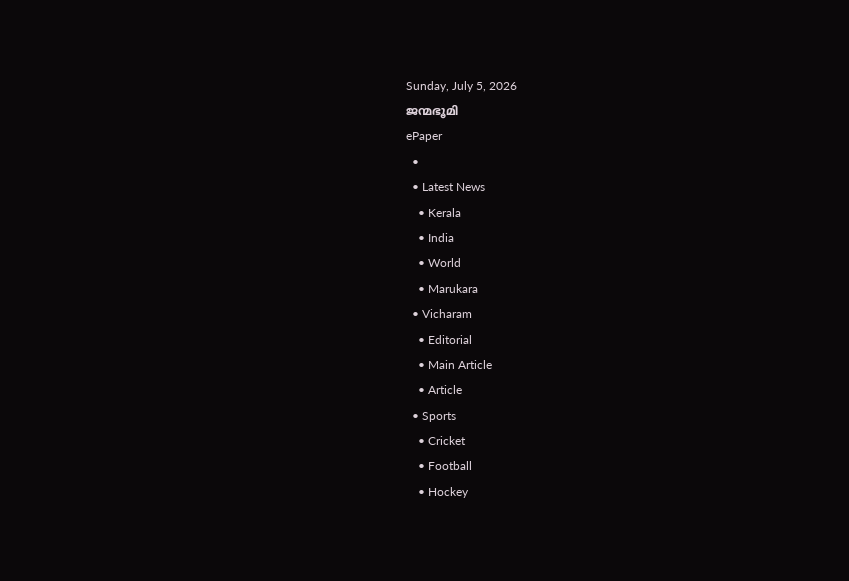Sunday, July 5, 2026
ജന്മഭൂമി
ePaper
  •
  • Latest News
    • Kerala
    • India
    • World
    • Marukara
  • Vicharam
    • Editorial
    • Main Article
    • Article
  • Sports
    • Cricket
    • Football
    • Hockey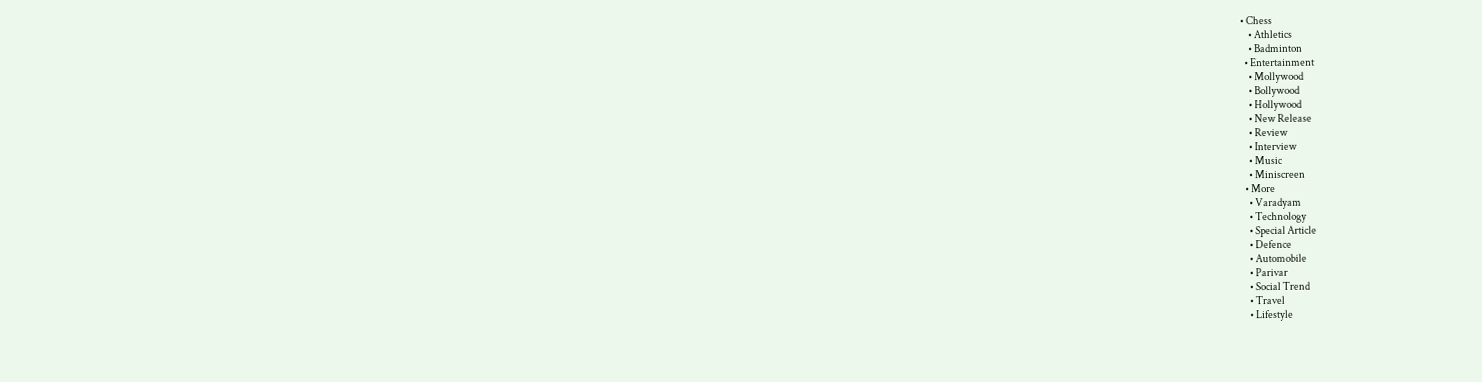• Chess
    • Athletics
    • Badminton
  • Entertainment
    • Mollywood
    • Bollywood
    • Hollywood
    • New Release
    • Review
    • Interview
    • Music
    • Miniscreen
  • More
    • Varadyam
    • Technology
    • Special Article
    • Defence
    • Automobile
    • Parivar
    • Social Trend
    • Travel
    • Lifestyle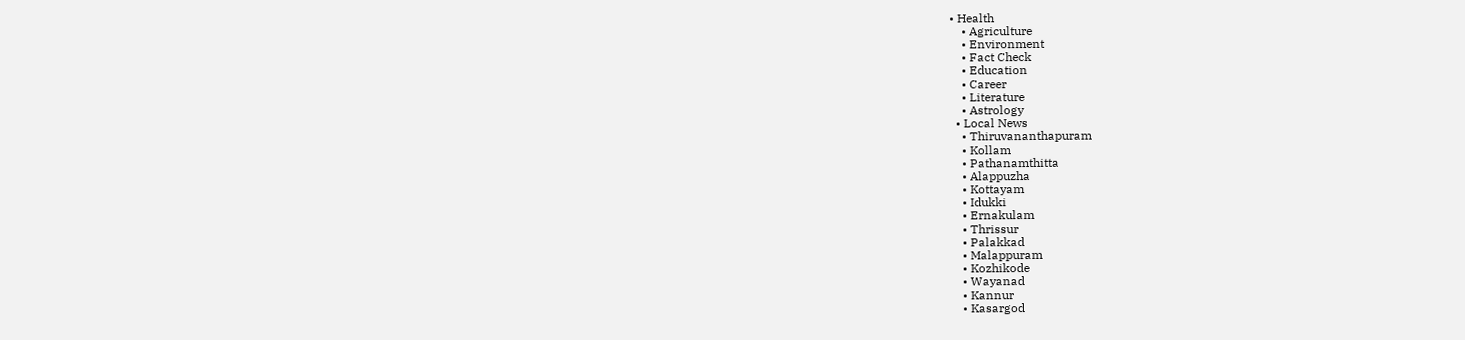• Health
    • Agriculture
    • Environment
    • Fact Check
    • Education
    • Career
    • Literature
    • Astrology
  • Local News
    • Thiruvananthapuram
    • Kollam
    • Pathanamthitta
    • Alappuzha
    • Kottayam
    • Idukki
    • Ernakulam
    • Thrissur
    • Palakkad
    • Malappuram
    • Kozhikode
    • Wayanad
    • Kannur
    • Kasargod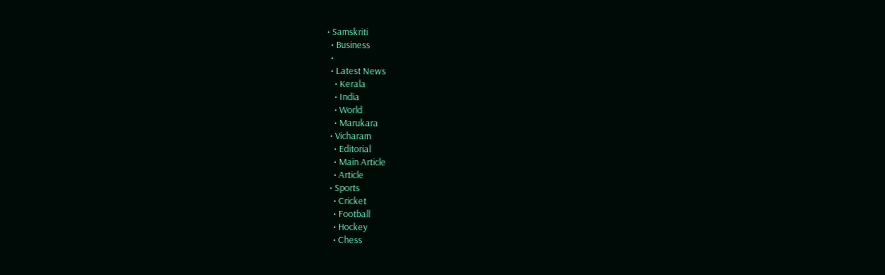• Samskriti
  • Business
  •
  • Latest News
    • Kerala
    • India
    • World
    • Marukara
  • Vicharam
    • Editorial
    • Main Article
    • Article
  • Sports
    • Cricket
    • Football
    • Hockey
    • Chess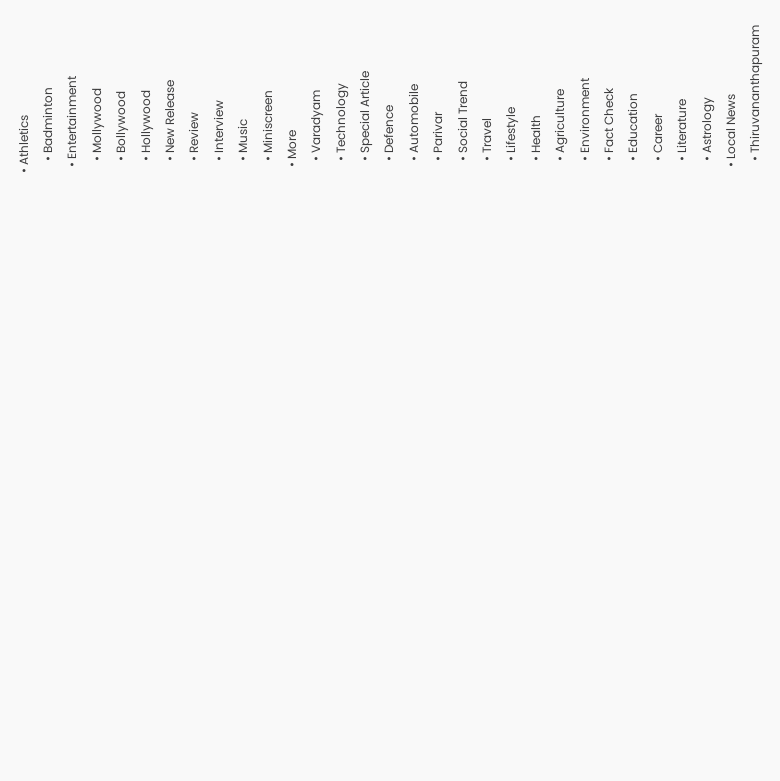• Athletics
    • Badminton
  • Entertainment
    • Mollywood
    • Bollywood
    • Hollywood
    • New Release
    • Review
    • Interview
    • Music
    • Miniscreen
  • More
    • Varadyam
    • Technology
    • Special Article
    • Defence
    • Automobile
    • Parivar
    • Social Trend
    • Travel
    • Lifestyle
    • Health
    • Agriculture
    • Environment
    • Fact Check
    • Education
    • Career
    • Literature
    • Astrology
  • Local News
    • Thiruvananthapuram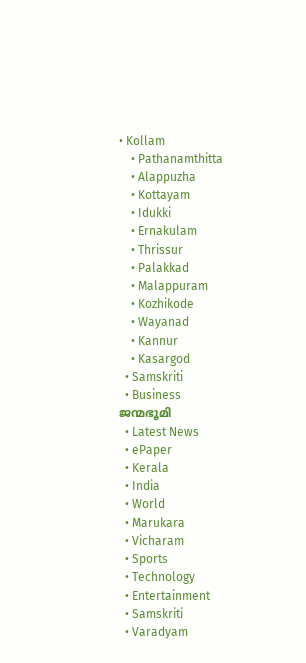• Kollam
    • Pathanamthitta
    • Alappuzha
    • Kottayam
    • Idukki
    • Ernakulam
    • Thrissur
    • Palakkad
    • Malappuram
    • Kozhikode
    • Wayanad
    • Kannur
    • Kasargod
  • Samskriti
  • Business
ജന്മഭൂമി
  • Latest News
  • ePaper
  • Kerala
  • India
  • World
  • Marukara
  • Vicharam
  • Sports
  • Technology
  • Entertainment
  • Samskriti
  • Varadyam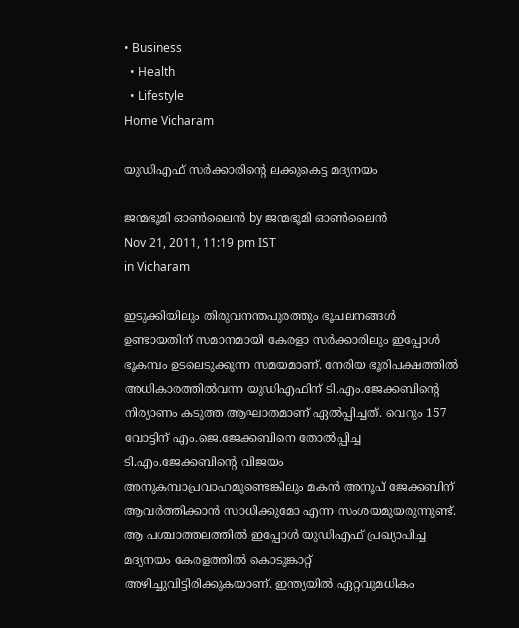• Business
  • Health
  • Lifestyle
Home Vicharam

യുഡിഎഫ്‌ സര്‍ക്കാരിന്റെ ലക്കുകെട്ട മദ്യനയം

ജന്മഭൂമി ഓണ്‍ലൈന്‍ by ജന്മഭൂമി ഓണ്‍ലൈന്‍
Nov 21, 2011, 11:19 pm IST
in Vicharam

ഇടുക്കിയിലും തിരുവനന്തപുരത്തും ഭൂചലനങ്ങള്‍ ഉണ്ടായതിന്‌ സമാനമായി കേരളാ സര്‍ക്കാരിലും ഇപ്പോള്‍ ഭൂകമ്പം ഉടലെടുക്കുന്ന സമയമാണ്‌. നേരിയ ഭൂരിപക്ഷത്തില്‍ അധികാരത്തില്‍വന്ന യുഡിഎഫിന്‌ ടി.എം.ജേക്കബിന്റെ നിര്യാണം കടുത്ത ആഘാതമാണ്‌ ഏല്‍പ്പിച്ചത്‌. വെറും 157 വോട്ടിന്‌ എം.ജെ.ജേക്കബിനെ തോല്‍പ്പിച്ച ടി.എം.ജേക്കബിന്റെ വിജയം അനുകമ്പാപ്രവാഹമുണ്ടെങ്കിലും മകന്‍ അനൂപ്‌ ജേക്കബിന്‌ ആവര്‍ത്തിക്കാന്‍ സാധിക്കുമോ എന്ന സംശയമുയരുന്നുണ്ട്‌. ആ പശ്ചാത്തലത്തില്‍ ഇപ്പോള്‍ യുഡിഎഫ്‌ പ്രഖ്യാപിച്ച മദ്യനയം കേരളത്തില്‍ കൊടുങ്കാറ്റ്‌ അഴിച്ചുവിട്ടിരിക്കുകയാണ്‌. ഇന്ത്യയില്‍ ഏറ്റവുമധികം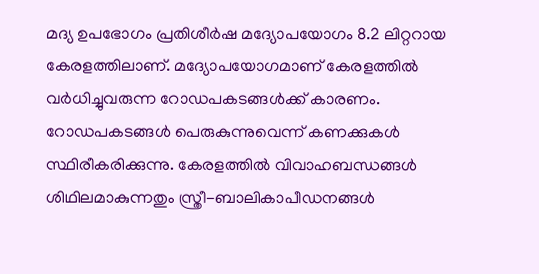മദ്യ ഉപഭോഗം പ്രതിശീര്‍ഷ മദ്യോപയോഗം 8.2 ലിറ്ററായ കേരളത്തിലാണ്‌. മദ്യോപയോഗമാണ്‌ കേരളത്തില്‍ വര്‍ധിച്ചുവരുന്ന റോഡപകടങ്ങള്‍ക്ക്‌ കാരണം. റോഡപകടങ്ങള്‍ പെരുകുന്നുവെന്ന്‌ കണക്കുകള്‍ സ്ഥിരീകരിക്കുന്നു. കേരളത്തില്‍ വിവാഹബന്ധങ്ങള്‍ ശിഥിലമാകുന്നതും സ്ത്രീ-ബാലികാപീഡനങ്ങള്‍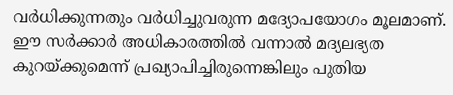വര്‍ധിക്കുന്നതും വര്‍ധിച്ചുവരുന്ന മദ്യോപയോഗം മൂലമാണ്‌. ഈ സര്‍ക്കാര്‍ അധികാരത്തില്‍ വന്നാല്‍ മദ്യലഭ്യത കുറയ്‌ക്കുമെന്ന്‌ പ്രഖ്യാപിച്ചിരുന്നെങ്കിലും പുതിയ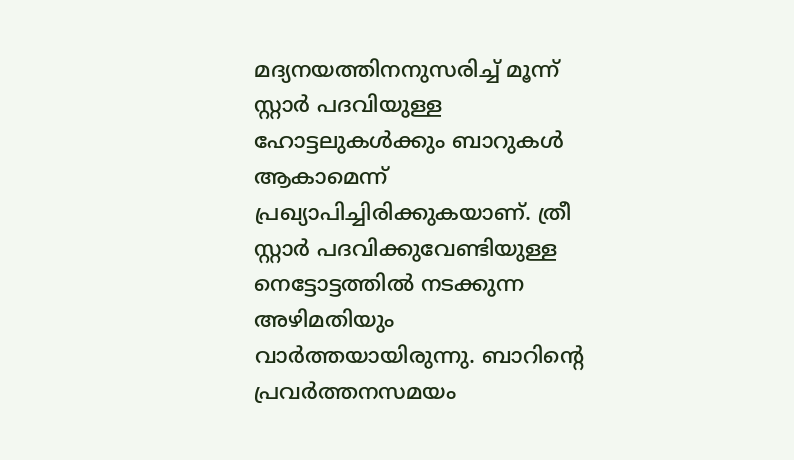മദ്യനയത്തിനനുസരിച്ച്‌ മൂന്ന്‌ സ്റ്റാര്‍ പദവിയുള്ള ഹോട്ടലുകള്‍ക്കും ബാറുകള്‍ ആകാമെന്ന്‌ പ്രഖ്യാപിച്ചിരിക്കുകയാണ്‌. ത്രീ സ്റ്റാര്‍ പദവിക്കുവേണ്ടിയുള്ള നെട്ടോട്ടത്തില്‍ നടക്കുന്ന അഴിമതിയും വാര്‍ത്തയായിരുന്നു. ബാറിന്റെ പ്രവര്‍ത്തനസമയം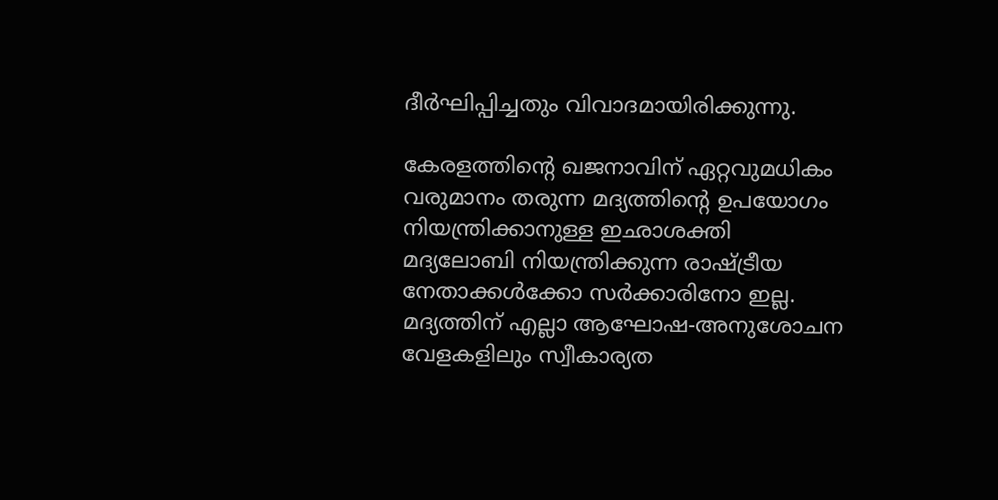ദീര്‍ഘിപ്പിച്ചതും വിവാദമായിരിക്കുന്നു.

കേരളത്തിന്റെ ഖജനാവിന്‌ ഏറ്റവുമധികം വരുമാനം തരുന്ന മദ്യത്തിന്റെ ഉപയോഗം നിയന്ത്രിക്കാനുള്ള ഇഛാശക്തി മദ്യലോബി നിയന്ത്രിക്കുന്ന രാഷ്‌ട്രീയ നേതാക്കള്‍ക്കോ സര്‍ക്കാരിനോ ഇല്ല. മദ്യത്തിന്‌ എല്ലാ ആഘോഷ-അനുശോചന വേളകളിലും സ്വീകാര്യത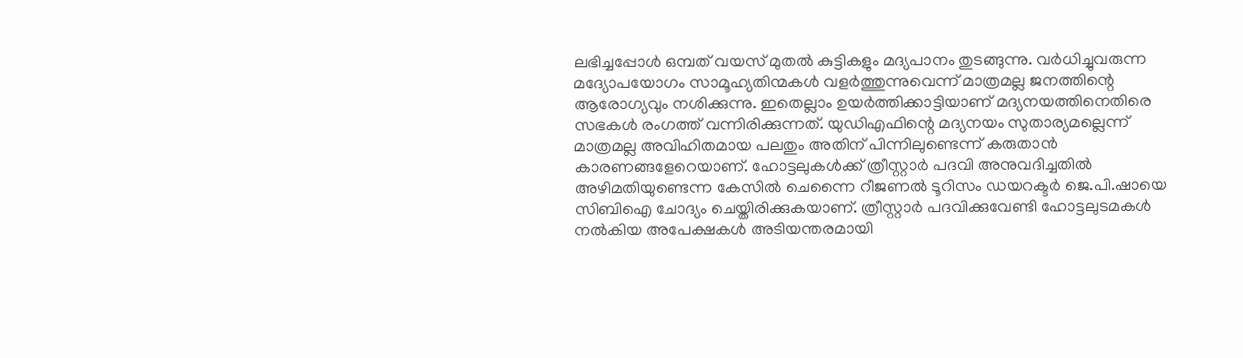ലഭിച്ചപ്പോള്‍ ഒമ്പത്‌ വയസ്‌ മുതല്‍ കുട്ടികളും മദ്യപാനം തുടങ്ങുന്നു. വര്‍ധിച്ചുവരുന്ന മദ്യോപയോഗം സാമൂഹ്യതിന്മകള്‍ വളര്‍ത്തുന്നുവെന്ന്‌ മാത്രമല്ല ജനത്തിന്റെ ആരോഗ്യവും നശിക്കുന്നു. ഇതെല്ലാം ഉയര്‍ത്തിക്കാട്ടിയാണ്‌ മദ്യനയത്തിനെതിരെ സഭകള്‍ രംഗത്ത്‌ വന്നിരിക്കുന്നത്‌. യുഡിഎഫിന്റെ മദ്യനയം സുതാര്യമല്ലെന്ന്‌ മാത്രമല്ല അവിഹിതമായ പലതും അതിന്‌ പിന്നിലുണ്ടെന്ന്‌ കരുതാന്‍ കാരണങ്ങളേറെയാണ്‌. ഹോട്ടലുകള്‍ക്ക്‌ ത്രീസ്റ്റാര്‍ പദവി അനുവദിച്ചതില്‍ അഴിമതിയുണ്ടെന്ന കേസില്‍ ചെന്നൈ റീജണല്‍ ടൂറിസം ഡയറക്ടര്‍ ജെ.പി.ഷായെ സിബിഐ ചോദ്യം ചെയ്തിരിക്കുകയാണ്‌. ത്രീസ്റ്റാര്‍ പദവിക്കുവേണ്ടി ഹോട്ടലുടമകള്‍ നല്‍കിയ അപേക്ഷകള്‍ അടിയന്തരമായി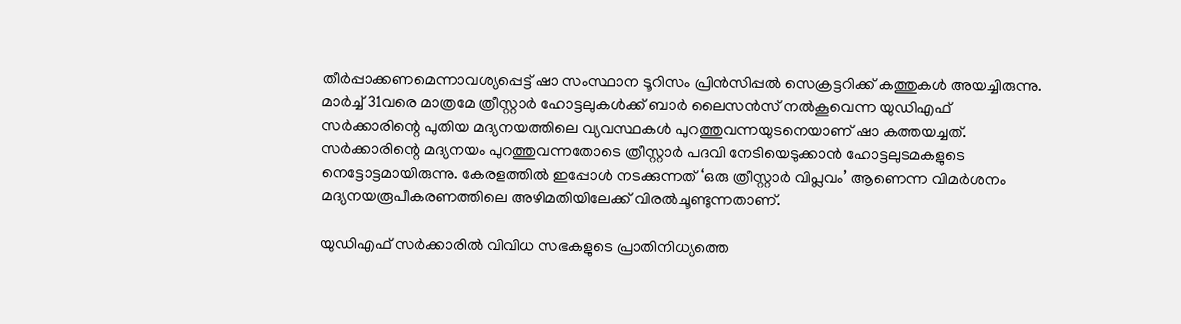തീര്‍പ്പാക്കണമെന്നാവശ്യപ്പെട്ട്‌ ഷാ സംസ്ഥാന ടൂറിസം പ്രിന്‍സിപ്പല്‍ സെക്രട്ടറിക്ക്‌ കത്തുകള്‍ അയച്ചിരുന്നു. മാര്‍ച്ച്‌ 31വരെ മാത്രമേ ത്രീസ്റ്റാര്‍ ഹോട്ടലുകള്‍ക്ക്‌ ബാര്‍ ലൈസന്‍സ്‌ നല്‍കൂവെന്ന യുഡിഎഫ്‌ സര്‍ക്കാരിന്റെ പുതിയ മദ്യനയത്തിലെ വ്യവസ്ഥകള്‍ പുറത്തുവന്നയുടനെയാണ്‌ ഷാ കത്തയച്ചത്‌. സര്‍ക്കാരിന്റെ മദ്യനയം പുറത്തുവന്നതോടെ ത്രീസ്റ്റാര്‍ പദവി നേടിയെടുക്കാന്‍ ഹോട്ടലുടമകളുടെ നെട്ടോട്ടമായിരുന്നു. കേരളത്തില്‍ ഇപ്പോള്‍ നടക്കുന്നത്‌ ‘ഒരു ത്രീസ്റ്റാര്‍ വിപ്ലവം’ ആണെന്ന വിമര്‍ശനം മദ്യനയരൂപീകരണത്തിലെ അഴിമതിയിലേക്ക്‌ വിരല്‍ചൂണ്ടുന്നതാണ്‌.

യുഡിഎഫ്‌ സര്‍ക്കാരില്‍ വിവിധ സഭകളുടെ പ്രാതിനിധ്യത്തെ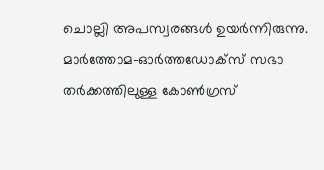ചൊല്ലി അപസ്വരങ്ങള്‍ ഉയര്‍ന്നിരുന്നു. മാര്‍ത്തോമ-ഓര്‍ത്തഡോക്സ്‌ സഭാ തര്‍ക്കത്തിലുള്ള കോണ്‍ഗ്രസ്‌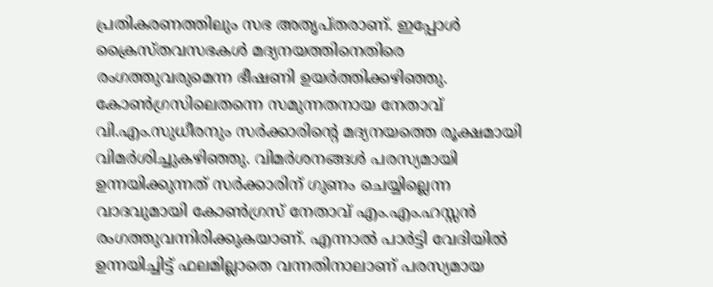പ്രതികരണത്തിലും സഭ അതൃപ്തരാണ്‌. ഇപ്പോള്‍ ക്രൈസ്തവസഭകള്‍ മദ്യനയത്തിനെതിരെ രംഗത്തുവരുമെന്ന ഭീഷണി ഉയര്‍ത്തിക്കഴിഞ്ഞു. കോണ്‍ഗ്രസിലെതന്നെ സമുന്നതനായ നേതാവ്‌ വി.എം.സുധീരനും സര്‍ക്കാരിന്റെ മദ്യനയത്തെ രൂക്ഷമായി വിമര്‍ശിച്ചുകഴിഞ്ഞു. വിമര്‍ശനങ്ങള്‍ പരസ്യമായി ഉന്നയിക്കുന്നത്‌ സര്‍ക്കാരിന്‌ ഗുണം ചെയ്യില്ലെന്ന വാദവുമായി കോണ്‍ഗ്രസ്‌ നേതാവ്‌ എം.എം.ഹസ്സന്‍ രംഗത്തുവന്നിരിക്കുകയാണ്‌. എന്നാല്‍ പാര്‍ട്ടി വേദിയില്‍ ഉന്നയിച്ചിട്ട്‌ ഫലമില്ലാതെ വന്നതിനാലാണ്‌ പരസ്യമായ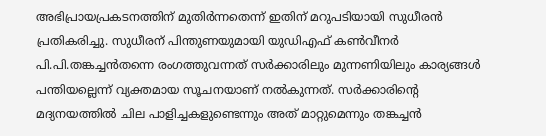അഭിപ്രായപ്രകടനത്തിന്‌ മുതിര്‍ന്നതെന്ന്‌ ഇതിന്‌ മറുപടിയായി സുധീരന്‍ പ്രതികരിച്ചു. സുധീരന്‌ പിന്തുണയുമായി യുഡിഎഫ്‌ കണ്‍വീനര്‍ പി.പി.തങ്കച്ചന്‍തന്നെ രംഗത്തുവന്നത്‌ സര്‍ക്കാരിലും മുന്നണിയിലും കാര്യങ്ങള്‍ പന്തിയല്ലെന്ന്‌ വ്യക്തമായ സൂചനയാണ്‌ നല്‍കുന്നത്‌. സര്‍ക്കാരിന്റെ മദ്യനയത്തില്‍ ചില പാളിച്ചകളുണ്ടെന്നും അത്‌ മാറ്റുമെന്നും തങ്കച്ചന്‍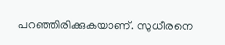പറഞ്ഞിരിക്കുകയാണ്‌. സുധീരനെ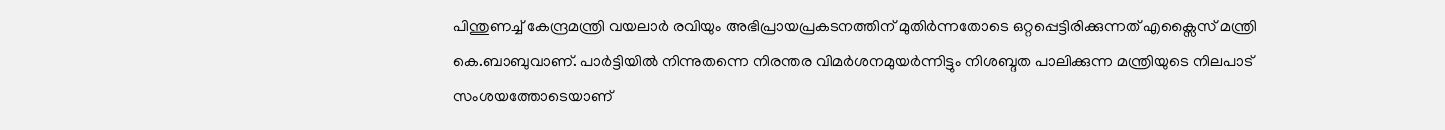പിന്തുണച്ച്‌ കേന്ദ്രമന്ത്രി വയലാര്‍ രവിയും അഭിപ്രായപ്രകടനത്തിന്‌ മുതിര്‍ന്നതോടെ ഒറ്റപ്പെട്ടിരിക്കുന്നത്‌ എക്സൈസ്‌ മന്ത്രി കെ.ബാബുവാണ്‌. പാര്‍ട്ടിയില്‍ നിന്നുതന്നെ നിരന്തര വിമര്‍ശനമുയര്‍ന്നിട്ടും നിശബ്ദത പാലിക്കുന്ന മന്ത്രിയുടെ നിലപാട്‌ സംശയത്തോടെയാണ്‌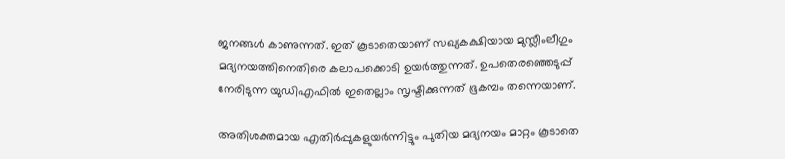ജനങ്ങള്‍ കാണുന്നത്‌. ഇത്‌ കൂടാതെയാണ്‌ സഖ്യകക്ഷിയായ മുസ്ലീംലീഗും മദ്യനയത്തിനെതിരെ കലാപക്കൊടി ഉയര്‍ത്തുന്നത്‌. ഉപതെരഞ്ഞെടുപ്പ്‌ നേരിടുന്ന യുഡിഎഫില്‍ ഇതെല്ലാം സൃഷ്ടിക്കുന്നത്‌ ഭൂകമ്പം തന്നെയാണ്‌.

അതിശക്തമായ എതിര്‍പ്പുകളുയര്‍ന്നിട്ടും പുതിയ മദ്യനയം മാറ്റം കൂടാതെ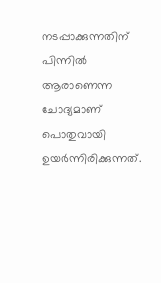നടപ്പാക്കുന്നതിന്‌ പിന്നില്‍ ആരാണെന്ന ചോദ്യമാണ്‌ പൊതുവായി ഉയര്‍ന്നിരിക്കുന്നത്‌.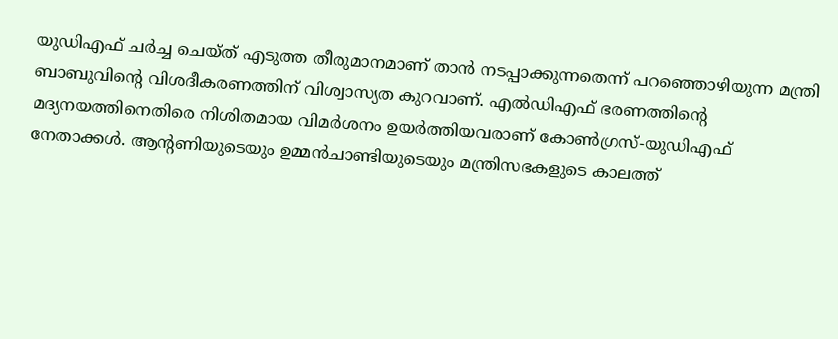യുഡിഎഫ്‌ ചര്‍ച്ച ചെയ്ത്‌ എടുത്ത തീരുമാനമാണ്‌ താന്‍ നടപ്പാക്കുന്നതെന്ന്‌ പറഞ്ഞൊഴിയുന്ന മന്ത്രി ബാബുവിന്റെ വിശദീകരണത്തിന്‌ വിശ്വാസ്യത കുറവാണ്‌. എല്‍ഡിഎഫ്‌ ഭരണത്തിന്റെ മദ്യനയത്തിനെതിരെ നിശിതമായ വിമര്‍ശനം ഉയര്‍ത്തിയവരാണ്‌ കോണ്‍ഗ്രസ്‌-യുഡിഎഫ്‌ നേതാക്കള്‍. ആന്റണിയുടെയും ഉമ്മന്‍ചാണ്ടിയുടെയും മന്ത്രിസഭകളുടെ കാലത്ത്‌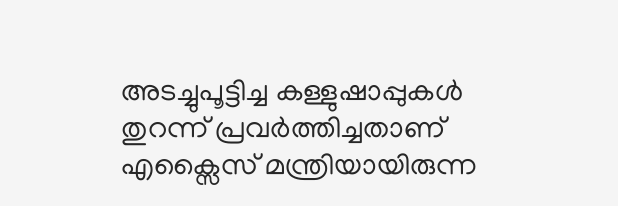അടച്ചുപൂട്ടിച്ച കള്ളുഷാപ്പുകള്‍ തുറന്ന്‌ പ്രവര്‍ത്തിച്ചതാണ്‌ എക്സൈസ്‌ മന്ത്രിയായിരുന്ന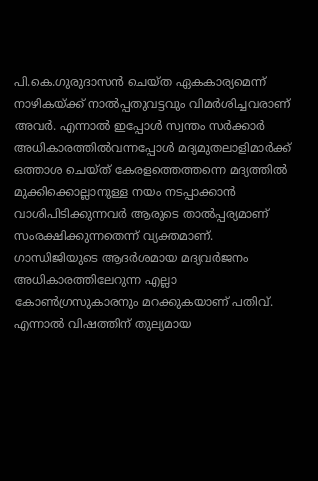പി.കെ.ഗുരുദാസന്‍ ചെയ്ത ഏകകാര്യമെന്ന്‌ നാഴികയ്‌ക്ക്‌ നാല്‍പ്പതുവട്ടവും വിമര്‍ശിച്ചവരാണ്‌ അവര്‍. എന്നാല്‍ ഇപ്പോള്‍ സ്വന്തം സര്‍ക്കാര്‍ അധികാരത്തില്‍വന്നപ്പോള്‍ മദ്യമുതലാളിമാര്‍ക്ക്‌ ഒത്താശ ചെയ്ത്‌ കേരളത്തെത്തന്നെ മദ്യത്തില്‍ മുക്കിക്കൊല്ലാനുള്ള നയം നടപ്പാക്കാന്‍ വാശിപിടിക്കുന്നവര്‍ ആരുടെ താല്‍പ്പര്യമാണ്‌ സംരക്ഷിക്കുന്നതെന്ന്‌ വ്യക്തമാണ്‌. ഗാന്ധിജിയുടെ ആദര്‍ശമായ മദ്യവര്‍ജനം അധികാരത്തിലേറുന്ന എല്ലാ കോണ്‍ഗ്രസുകാരനും മറക്കുകയാണ്‌ പതിവ്‌. എന്നാല്‍ വിഷത്തിന്‌ തുല്യമായ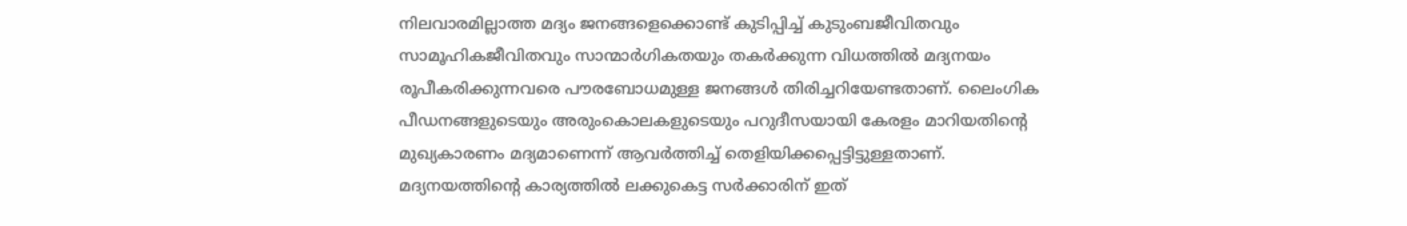നിലവാരമില്ലാത്ത മദ്യം ജനങ്ങളെക്കൊണ്ട്‌ കുടിപ്പിച്ച്‌ കുടുംബജീവിതവും സാമൂഹികജീവിതവും സാന്മാര്‍ഗികതയും തകര്‍ക്കുന്ന വിധത്തില്‍ മദ്യനയം രൂപീകരിക്കുന്നവരെ പൗരബോധമുള്ള ജനങ്ങള്‍ തിരിച്ചറിയേണ്ടതാണ്‌. ലൈംഗിക പീഡനങ്ങളുടെയും അരുംകൊലകളുടെയും പറുദീസയായി കേരളം മാറിയതിന്റെ മുഖ്യകാരണം മദ്യമാണെന്ന്‌ ആവര്‍ത്തിച്ച്‌ തെളിയിക്കപ്പെട്ടിട്ടുള്ളതാണ്‌. മദ്യനയത്തിന്റെ കാര്യത്തില്‍ ലക്കുകെട്ട സര്‍ക്കാരിന്‌ ഇത്‌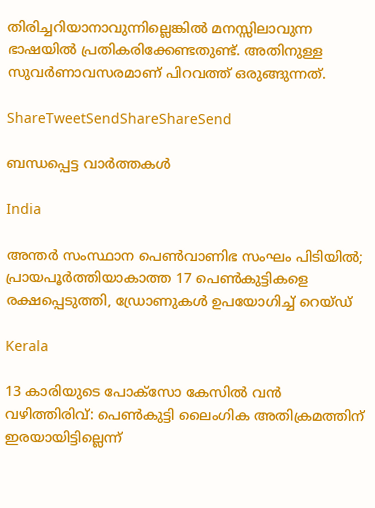തിരിച്ചറിയാനാവുന്നില്ലെങ്കില്‍ മനസ്സിലാവുന്ന ഭാഷയില്‍ പ്രതികരിക്കേണ്ടതുണ്ട്‌. അതിനുള്ള സുവര്‍ണാവസരമാണ്‌ പിറവത്ത്‌ ഒരുങ്ങുന്നത്‌.

ShareTweetSendShareShareSend

ബന്ധപ്പെട്ട വാര്‍ത്തകള്‍

India

അന്തർ സംസ്ഥാന പെൺവാണിഭ സംഘം പിടിയിൽ; പ്രായപൂർത്തിയാകാത്ത 17 പെൺകുട്ടികളെ രക്ഷപ്പെടുത്തി, ഡ്രോണുകൾ ഉപയോഗിച്ച് റെയ്ഡ്

Kerala

13 കാരിയുടെ പോക്സോ കേസിൽ വൻ വഴിത്തിരിവ്: പെൺകുട്ടി ലൈംഗിക അതിക്രമത്തിന് ഇരയായിട്ടില്ലെന്ന്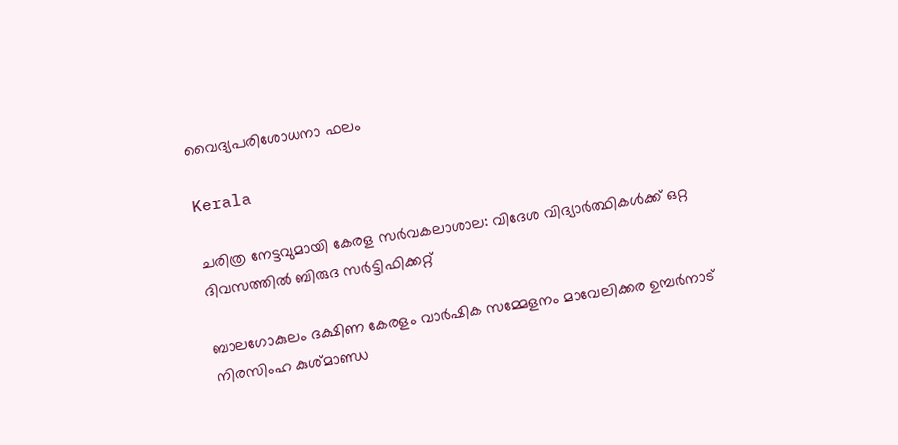വൈദ്യപരിശോധനാ ഫലം

Kerala

ചരിത്ര നേട്ടവുമായി കേരള സര്‍വകലാശാല: വിദേശ വിദ്യാര്‍ത്ഥികള്‍ക്ക് ഒറ്റ ദിവസത്തില്‍ ബിരുദ സര്‍ട്ടിഫിക്കറ്റ്

ബാലഗോകുലം ദക്ഷിണ കേരളം വാര്‍ഷിക സമ്മേളനം മാവേലിക്കര ഉമ്പര്‍നാട് നിരസിംഹ കുശ്മാണ്ഡ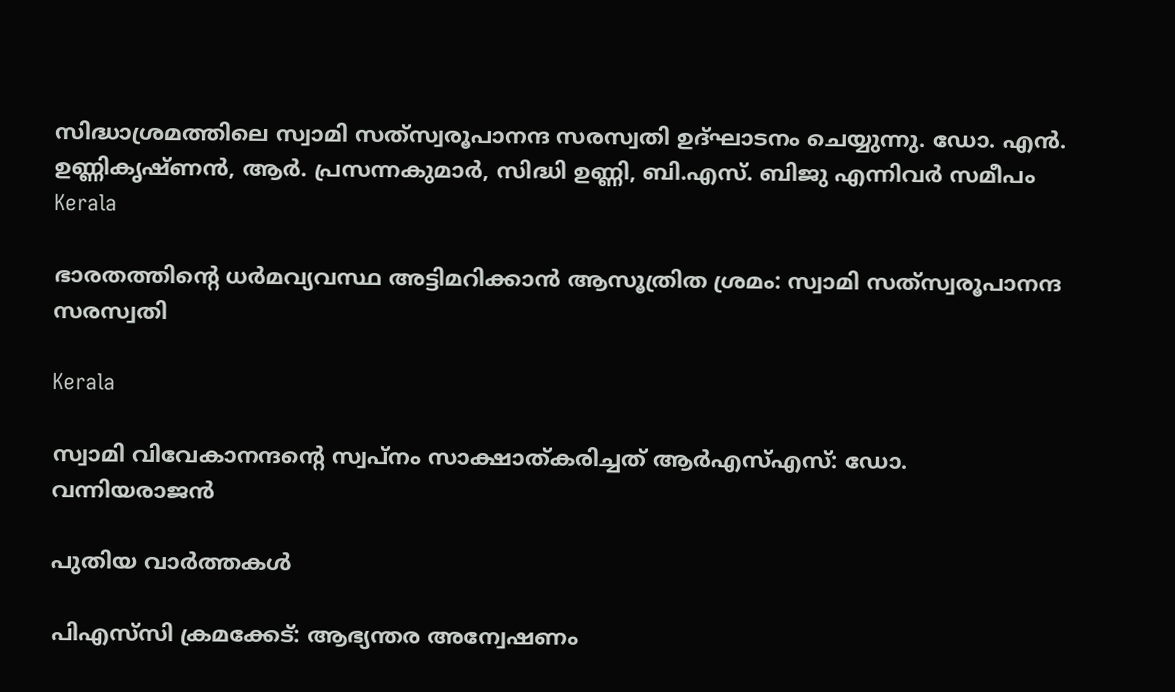സിദ്ധാശ്രമത്തിലെ സ്വാമി സത്‌സ്വരൂപാനന്ദ സരസ്വതി ഉദ്ഘാടനം ചെയ്യുന്നു. ഡോ. എന്‍. ഉണ്ണികൃഷ്ണന്‍, ആര്‍. പ്രസന്നകുമാര്‍, സിദ്ധി ഉണ്ണി, ബി.എസ്. ബിജു എന്നിവര്‍ സമീപം
Kerala

ഭാരതത്തിന്റെ ധര്‍മവ്യവസ്ഥ അട്ടിമറിക്കാന്‍ ആസൂത്രിത ശ്രമം: സ്വാമി സത്‌സ്വരൂപാനന്ദ സരസ്വതി

Kerala

സ്വാമി വിവേകാനന്ദന്റെ സ്വപ്‌നം സാക്ഷാത്കരിച്ചത് ആര്‍എസ്എസ്: ഡോ. വന്നിയരാജന്‍

പുതിയ വാര്‍ത്തകള്‍

പിഎസ്‌സി ക്രമക്കേട്: ആഭ്യന്തര അന്വേഷണം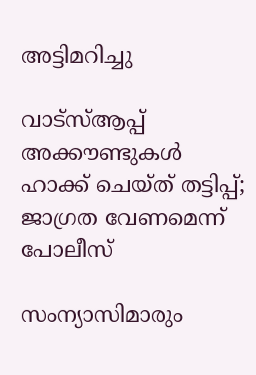അട്ടിമറിച്ചു

വാട്‌സ്ആപ്പ് അക്കൗണ്ടുകള്‍ ഹാക്ക് ചെയ്ത് തട്ടിപ്പ്; ജാഗ്രത വേണമെന്ന് പോലീസ്

സംന്യാസിമാരും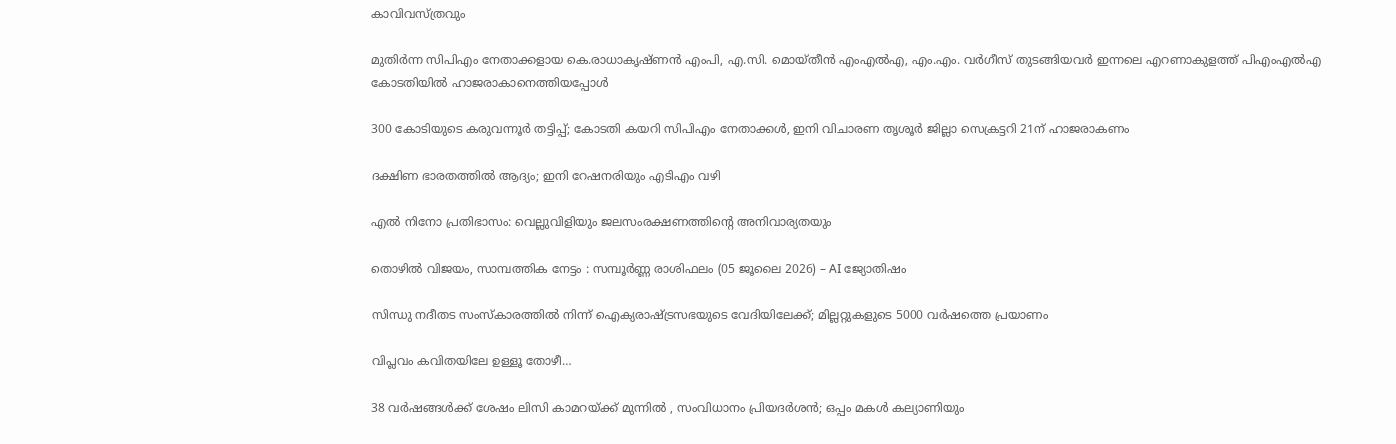കാവിവസ്ത്രവും

മുതിര്‍ന്ന സിപിഎം നേതാക്കളായ കെ.രാധാകൃഷ്ണന്‍ എംപി, എ.സി. മൊയ്തീന്‍ എംഎല്‍എ, എം.എം. വര്‍ഗീസ് തുടങ്ങിയവര്‍ ഇന്നലെ എറണാകുളത്ത് പിഎംഎല്‍എ കോടതിയില്‍ ഹാജരാകാനെത്തിയപ്പോള്‍

300 കോടിയുടെ കരുവന്നൂര്‍ തട്ടിപ്പ്; കോടതി കയറി സിപിഎം നേതാക്കള്‍, ഇനി വിചാരണ തൃശൂര്‍ ജില്ലാ സെക്രട്ടറി 21ന് ഹാജരാകണം

ദക്ഷിണ ഭാരതത്തില്‍ ആദ്യം; ഇനി റേഷനരിയും എടിഎം വഴി

എല്‍ നിനോ പ്രതിഭാസം: വെല്ലുവിളിയും ജലസംരക്ഷണത്തിന്റെ അനിവാര്യതയും

തൊഴിൽ വിജയം, സാമ്പത്തിക നേട്ടം : സമ്പൂർണ്ണ രാശിഫലം (05 ജൂലൈ 2026) – AI ജ്യോതിഷം

സിന്ധു നദീതട സംസ്‌കാരത്തില്‍ നിന്ന് ഐക്യരാഷ്‌ട്രസഭയുടെ വേദിയിലേക്ക്; മില്ലറ്റുകളുടെ 5000 വര്‍ഷത്തെ പ്രയാണം

വിപ്ലവം കവിതയിലേ ഉള്ളൂ തോഴീ…

38 വർഷങ്ങൾക്ക് ശേഷം ലിസി കാമറയ്‌ക്ക് മുന്നിൽ , സംവിധാനം പ്രിയദർശൻ; ഒപ്പം മകൾ കല്യാണിയും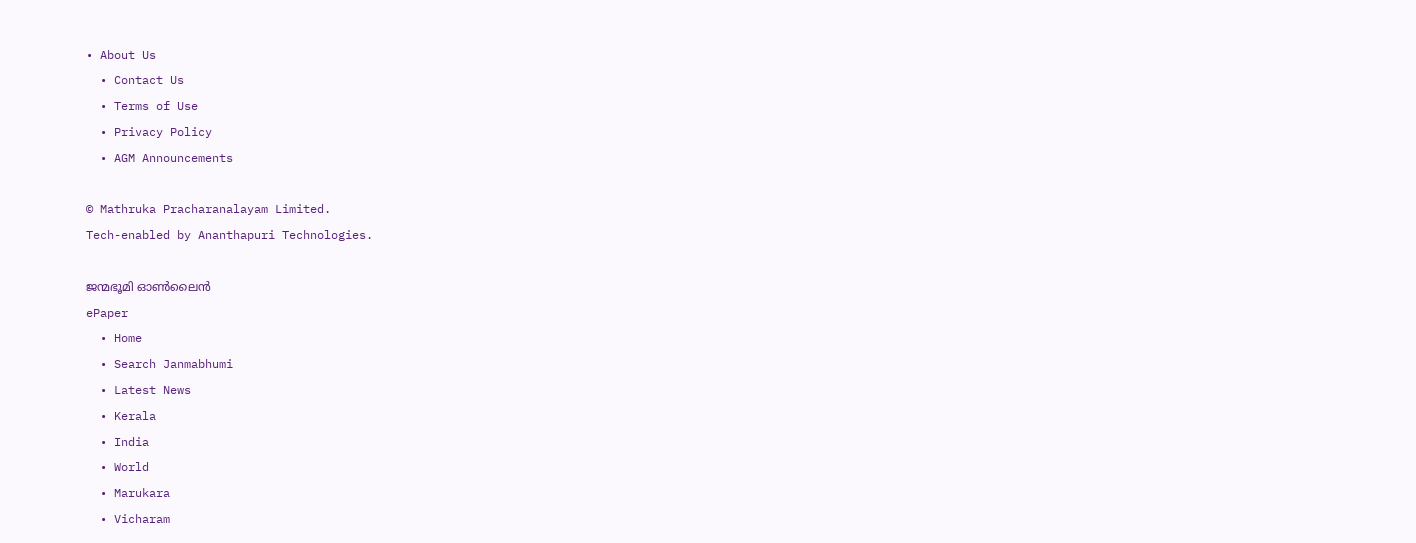• About Us
  • Contact Us
  • Terms of Use
  • Privacy Policy
  • AGM Announcements

© Mathruka Pracharanalayam Limited.
Tech-enabled by Ananthapuri Technologies.

ജന്മഭൂമി ഓണ്‍ലൈന്‍
ePaper
  • Home
  • Search Janmabhumi
  • Latest News
  • Kerala
  • India
  • World
  • Marukara
  • Vicharam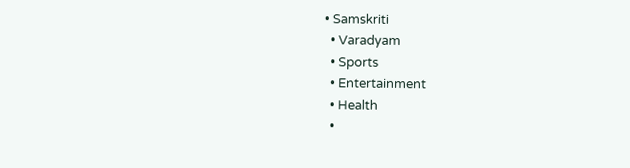• Samskriti
  • Varadyam
  • Sports
  • Entertainment
  • Health
  •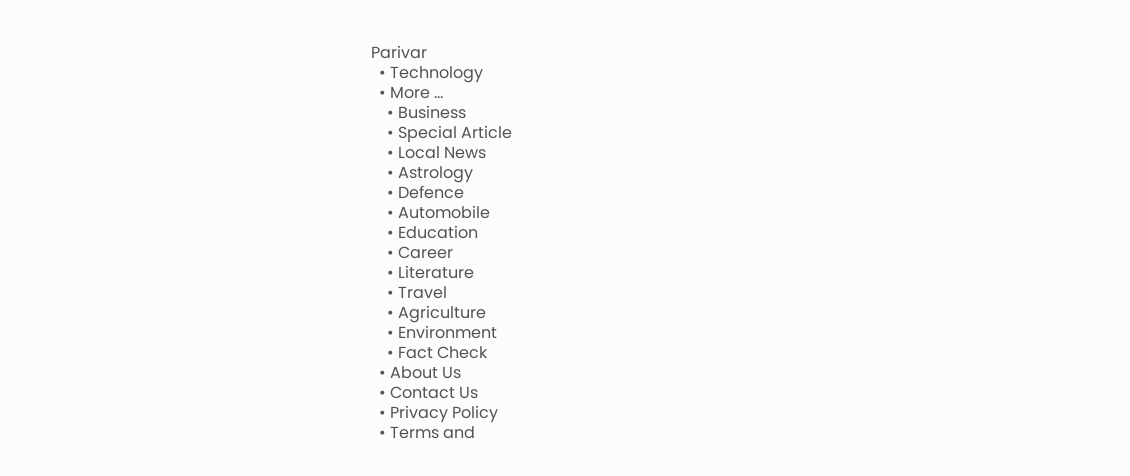Parivar
  • Technology
  • More …
    • Business
    • Special Article
    • Local News
    • Astrology
    • Defence
    • Automobile
    • Education
    • Career
    • Literature
    • Travel
    • Agriculture
    • Environment
    • Fact Check
  • About Us
  • Contact Us
  • Privacy Policy
  • Terms and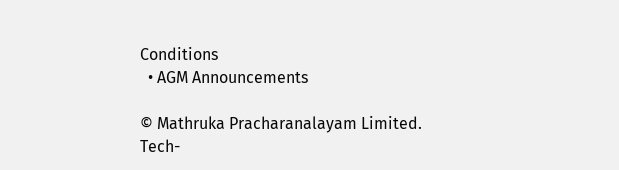Conditions
  • AGM Announcements

© Mathruka Pracharanalayam Limited.
Tech-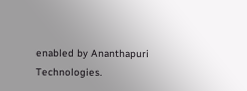enabled by Ananthapuri Technologies.